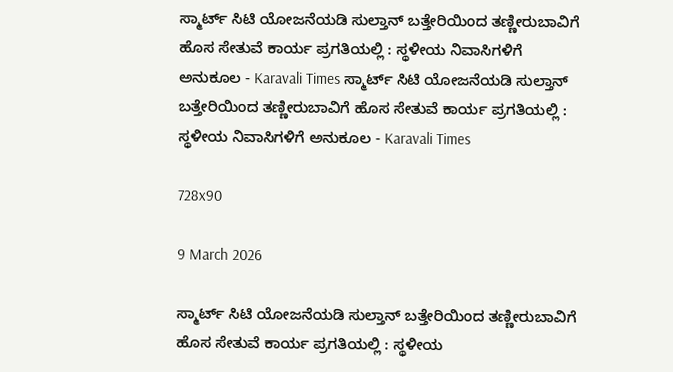ಸ್ಮಾರ್ಟ್ ಸಿಟಿ ಯೋಜನೆಯಡಿ ಸುಲ್ತಾನ್ ಬತ್ತೇರಿಯಿಂದ ತಣ್ಣೀರುಬಾವಿಗೆ ಹೊಸ ಸೇತುವೆ ಕಾರ್ಯ ಪ್ರಗತಿಯಲ್ಲಿ : ಸ್ಥಳೀಯ ನಿವಾಸಿಗಳಿಗೆ ಅನುಕೂಲ - Karavali Times ಸ್ಮಾರ್ಟ್ ಸಿಟಿ ಯೋಜನೆಯಡಿ ಸುಲ್ತಾನ್ ಬತ್ತೇರಿಯಿಂದ ತಣ್ಣೀರುಬಾವಿಗೆ ಹೊಸ ಸೇತುವೆ ಕಾರ್ಯ ಪ್ರಗತಿಯಲ್ಲಿ : ಸ್ಥಳೀಯ ನಿವಾಸಿಗಳಿಗೆ ಅನುಕೂಲ - Karavali Times

728x90

9 March 2026

ಸ್ಮಾರ್ಟ್ ಸಿಟಿ ಯೋಜನೆಯಡಿ ಸುಲ್ತಾನ್ ಬತ್ತೇರಿಯಿಂದ ತಣ್ಣೀರುಬಾವಿಗೆ ಹೊಸ ಸೇತುವೆ ಕಾರ್ಯ ಪ್ರಗತಿಯಲ್ಲಿ : ಸ್ಥಳೀಯ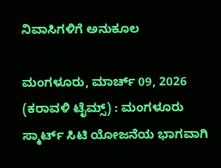ನಿವಾಸಿಗಳಿಗೆ ಅನುಕೂಲ

ಮಂಗಳೂರು, ಮಾರ್ಚ್ 09, 2026 (ಕರಾವಳಿ ಟೈಮ್ಸ್) : ಮಂಗಳೂರು ಸ್ಮಾರ್ಟ್ ಸಿಟಿ ಯೋಜನೆಯ ಭಾಗವಾಗಿ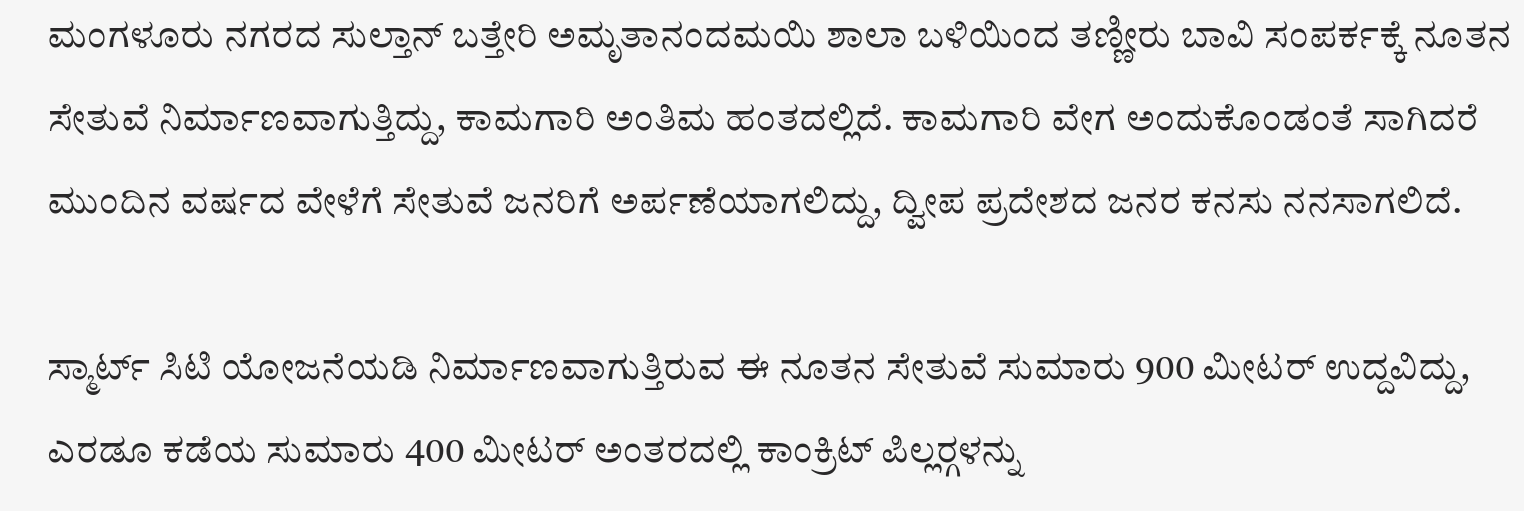ಮಂಗಳೂರು ನಗರದ ಸುಲ್ತಾನ್ ಬತ್ತೇರಿ ಅಮೃತಾನಂದಮಯಿ ಶಾಲಾ ಬಳಿಯಿಂದ ತಣ್ಣೀರು ಬಾವಿ ಸಂಪರ್ಕಕ್ಕೆ ನೂತನ ಸೇತುವೆ ನಿರ್ಮಾಣವಾಗುತ್ತಿದ್ದು, ಕಾಮಗಾರಿ ಅಂತಿಮ ಹಂತದಲ್ಲಿದೆ. ಕಾಮಗಾರಿ ವೇಗ ಅಂದುಕೊಂಡಂತೆ ಸಾಗಿದರೆ ಮುಂದಿನ ವರ್ಷದ ವೇಳೆಗೆ ಸೇತುವೆ ಜನರಿಗೆ ಅರ್ಪಣೆಯಾಗಲಿದ್ದು, ದ್ವೀಪ ಪ್ರದೇಶದ ಜನರ ಕನಸು ನನಸಾಗಲಿದೆ.

ಸ್ಮಾರ್ಟ್ ಸಿಟಿ ಯೋಜನೆಯಡಿ ನಿರ್ಮಾಣವಾಗುತ್ತಿರುವ ಈ ನೂತನ ಸೇತುವೆ ಸುಮಾರು 900 ಮೀಟರ್ ಉದ್ದವಿದ್ದು, ಎರಡೂ ಕಡೆಯ ಸುಮಾರು 400 ಮೀಟರ್ ಅಂತರದಲ್ಲಿ ಕಾಂಕ್ರಿಟ್ ಪಿಲ್ಲರ್‍ಗಳನ್ನು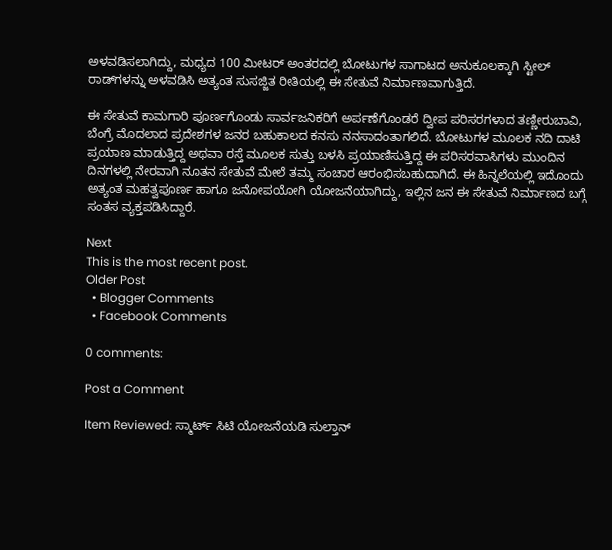ಅಳವಡಿಸಲಾಗಿದ್ದು, ಮಧ್ಯದ 100 ಮೀಟರ್ ಅಂತರದಲ್ಲಿ ಬೋಟುಗಳ ಸಾಗಾಟದ ಅನುಕೂಲಕ್ಕಾಗಿ ಸ್ಟೀಲ್ ರಾಡ್‍ಗಳನ್ನು ಅಳವಡಿಸಿ ಅತ್ಯಂತ ಸುಸಜ್ಜಿತ ರೀತಿಯಲ್ಲಿ ಈ ಸೇತುವೆ ನಿರ್ಮಾಣವಾಗುತ್ತಿದೆ.

ಈ ಸೇತುವೆ ಕಾಮಗಾರಿ ಪೂರ್ಣಗೊಂಡು ಸಾರ್ವಜನಿಕರಿಗೆ ಅರ್ಪಣೆಗೊಂಡರೆ ದ್ವೀಪ ಪರಿಸರಗಳಾದ ತಣ್ಣೀರುಬಾವಿ, ಬೆಂಗ್ರೆ ಮೊದಲಾದ ಪ್ರದೇಶಗಳ ಜನರ ಬಹುಕಾಲದ ಕನಸು ನನಸಾದಂತಾಗಲಿದೆ. ಬೋಟುಗಳ ಮೂಲಕ ನದಿ ದಾಟಿ ಪ್ರಯಾಣ ಮಾಡುತ್ತಿದ್ದ ಅಥವಾ ರಸ್ತೆ ಮೂಲಕ ಸುತ್ತು ಬಳಸಿ ಪ್ರಯಾಣಿಸುತ್ತಿದ್ದ ಈ ಪರಿಸರವಾಸಿಗಳು ಮುಂದಿನ ದಿನಗಳಲ್ಲಿ ನೇರವಾಗಿ ನೂತನ ಸೇತುವೆ ಮೇಲೆ ತಮ್ಮ ಸಂಚಾರ ಆರಂಭಿಸಬಹುದಾಗಿದೆ. ಈ ಹಿನ್ನಲೆಯಲ್ಲಿ ಇದೊಂದು ಅತ್ಯಂತ ಮಹತ್ವಪೂರ್ಣ ಹಾಗೂ ಜನೋಪಯೋಗಿ ಯೋಜನೆಯಾಗಿದ್ದು, ಇಲ್ಲಿನ ಜನ ಈ ಸೇತುವೆ ನಿರ್ಮಾಣದ ಬಗ್ಗೆ ಸಂತಸ ವ್ಯಕ್ತಪಡಿಸಿದ್ದಾರೆ.

Next
This is the most recent post.
Older Post
  • Blogger Comments
  • Facebook Comments

0 comments:

Post a Comment

Item Reviewed: ಸ್ಮಾರ್ಟ್ ಸಿಟಿ ಯೋಜನೆಯಡಿ ಸುಲ್ತಾನ್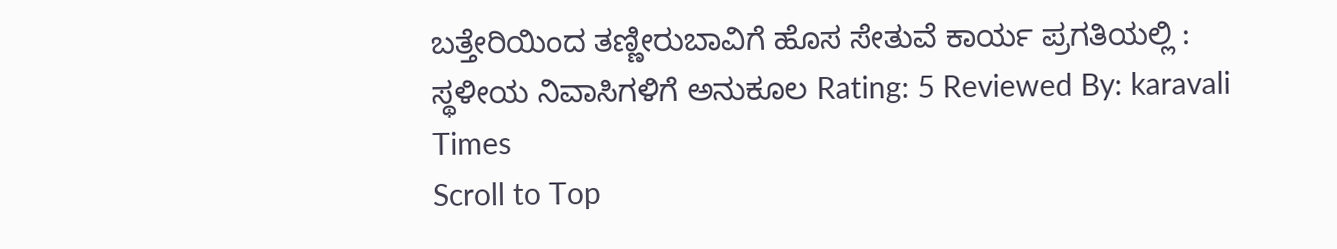ಬತ್ತೇರಿಯಿಂದ ತಣ್ಣೀರುಬಾವಿಗೆ ಹೊಸ ಸೇತುವೆ ಕಾರ್ಯ ಪ್ರಗತಿಯಲ್ಲಿ : ಸ್ಥಳೀಯ ನಿವಾಸಿಗಳಿಗೆ ಅನುಕೂಲ Rating: 5 Reviewed By: karavali Times
Scroll to Top